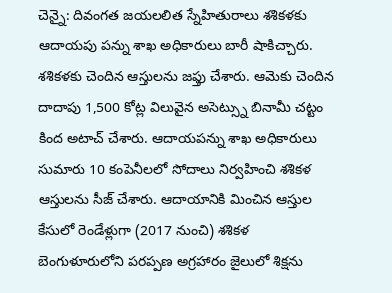చెన్నై: దివంగత జయలలిత స్నేహితురాలు శశికళకు ఆదాయపు పన్ను శాఖ అధికారులు బారీ షాకిచ్చారు. శశికళకు చెందిన ఆస్తులను జఫ్తు చేశారు. ఆమెకు చెందిన దాదాపు 1,500 కోట్ల విలువైన అసెట్స్ను బినామీ చట్టం కింద అటాచ్ చేశారు. ఆదాయపన్ను శాఖ అధికారులు సుమారు 10 కంపెనీలలో సోదాలు నిర్వహించి శశికళ ఆస్తులను సీజ్ చేశారు. ఆదాయానికి మించిన ఆస్తుల కేసులో రెండేళ్లుగా (2017 నుంచి) శశికళ బెంగుళూరులోని పరప్పణ అగ్రహారం జైలులో శిక్షను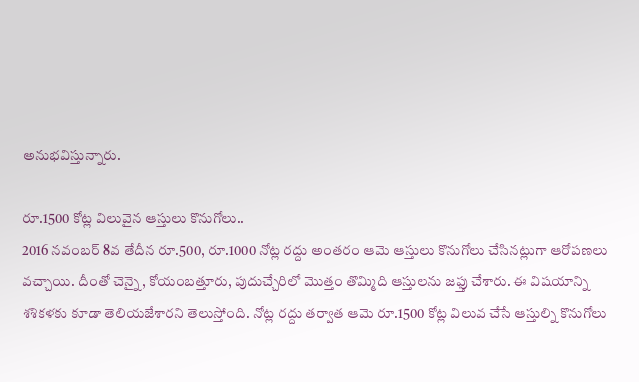అనుభవిస్తున్నారు.

రూ.1500 కోట్ల విలువైన ఆస్తులు కొనుగోలు..
2016 నవంబర్ 8వ తేదీన రూ.500, రూ.1000 నోట్ల రద్దు అంతరం ఆమె ఆస్తులు కొనుగోలు చేసినట్లుగా ఆరోపణలు వచ్చాయి. దీంతో చెన్నై, కోయంబత్తూరు, పుదుచ్చేరిలో మొత్తం తొమ్మిది ఆస్తులను జఫ్తు చేశారు. ఈ విషయాన్ని శశికళకు కూడా తెలియజేశారని తెలుస్తోంది. నోట్ల రద్దు తర్వాత ఆమె రూ.1500 కోట్ల విలువ చేసే ఆస్తుల్ని కొనుగోలు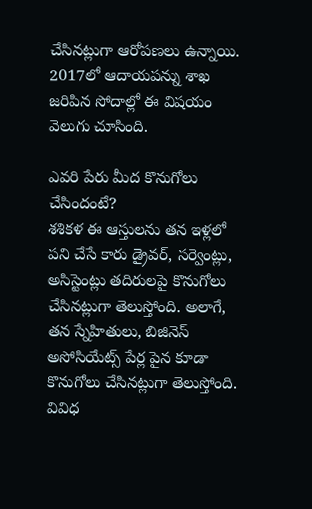చేసినట్లుగా ఆరోపణలు ఉన్నాయి. 2017లో ఆదాయపన్ను శాఖ జరిపిన సోదాల్లో ఈ విషయం వెలుగు చూసింది.

ఎవరి పేరు మీద కొనుగోలు చేసిందంటే?
శశికళ ఈ ఆస్తులను తన ఇళ్లలో పని చేసే కారు డ్రైవర్, సర్వెంట్లు, అసిస్టెంట్లు తదిరులపై కొనుగోలు చేసినట్లుగా తెలుస్తోంది. అలాగే, తన స్నేహితులు, బిజినెస్ అసోసియేట్స్ పేర్ల పైన కూడా కొనుగోలు చేసినట్లుగా తెలుస్తోంది. వివిధ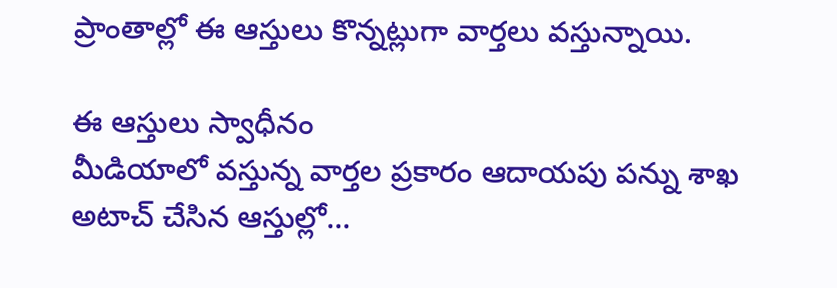ప్రాంతాల్లో ఈ ఆస్తులు కొన్నట్లుగా వార్తలు వస్తున్నాయి.

ఈ ఆస్తులు స్వాధీనం
మీడియాలో వస్తున్న వార్తల ప్రకారం ఆదాయపు పన్ను శాఖ అటాచ్ చేసిన ఆస్తుల్లో...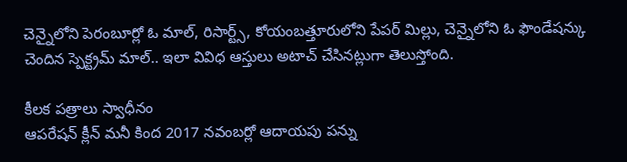చెన్నైలోని పెరంబూర్లో ఓ మాల్, రిసార్ట్స్, కోయంబత్తూరులోని పేపర్ మిల్లు, చెన్నైలోని ఓ ఫౌండేషన్కు చెందిన స్పెక్ట్రమ్ మాల్.. ఇలా వివిధ ఆస్తులు అటాచ్ చేసినట్లుగా తెలుస్తోంది.

కీలక పత్రాలు స్వాధీనం
ఆపరేషన్ క్లీన్ మనీ కింద 2017 నవంబర్లో ఆదాయపు పన్ను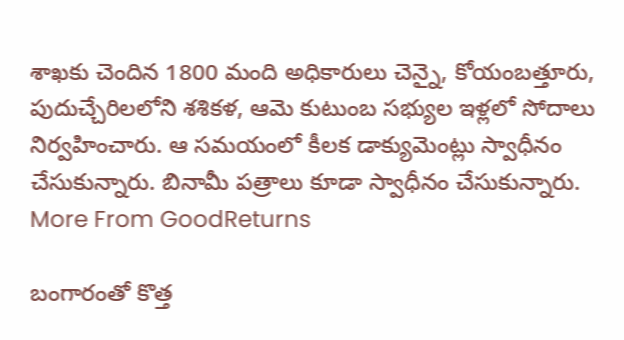శాఖకు చెందిన 1800 మంది అధికారులు చెన్నై, కోయంబత్తూరు, పుదుచ్చేరిలలోని శశికళ, ఆమె కుటుంబ సభ్యుల ఇళ్లలో సోదాలు నిర్వహించారు. ఆ సమయంలో కీలక డాక్యుమెంట్లు స్వాధీనం చేసుకున్నారు. బినామీ పత్రాలు కూడా స్వాధీనం చేసుకున్నారు.
More From GoodReturns

బంగారంతో కొత్త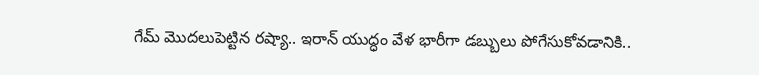గేమ్ మొదలుపెట్టిన రష్యా.. ఇరాన్ యుద్ధం వేళ భారీగా డబ్బులు పోగేసుకోవడానికి..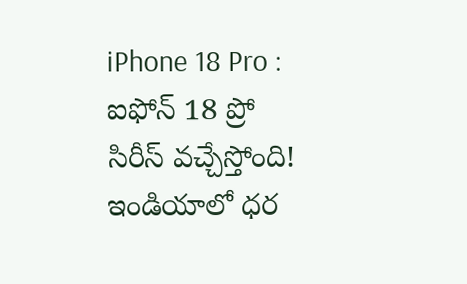iPhone 18 Pro : ఐఫోన్ 18 ప్రో సిరీస్ వచ్చేస్తోంది! ఇండియాలో ధర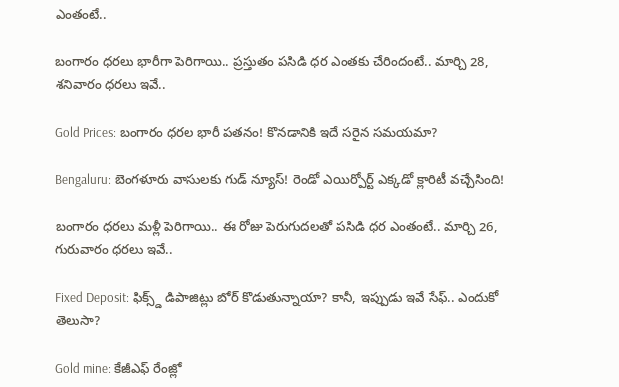ఎంతంటే..

బంగారం ధరలు భారీగా పెరిగాయి.. ప్రస్తుతం పసిడి ధర ఎంతకు చేరిందంటే.. మార్చి 28, శనివారం ధరలు ఇవే..

Gold Prices: బంగారం ధరల భారీ పతనం! కొనడానికి ఇదే సరైన సమయమా?

Bengaluru: బెంగళూరు వాసులకు గుడ్ న్యూస్! రెండో ఎయిర్పోర్ట్ ఎక్కడో క్లారిటీ వచ్చేసింది!

బంగారం ధరలు మళ్లీ పెరిగాయి.. ఈ రోజు పెరుగుదలతో పసిడి ధర ఎంతంటే.. మార్చి 26, గురువారం ధరలు ఇవే..

Fixed Deposit: ఫిక్స్డ్ డిపాజిట్లు బోర్ కొడుతున్నాయా? కానీ, ఇప్పుడు ఇవే సేఫ్.. ఎందుకో తెలుసా?

Gold mine: కేజీఎఫ్ రేంజ్లో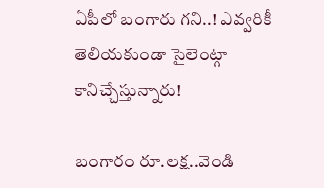ఏపీలో బంగారు గని..! ఎవ్వరికీ తెలియకుండా సైలెంట్గా కానిచ్చేస్తున్నారు!

బంగారం రూ.లక్ష..వెండి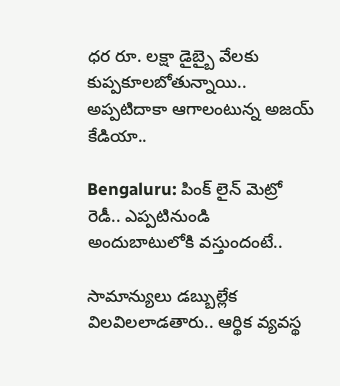ధర రూ. లక్షా డైబ్బై వేలకు కుప్పకూలబోతున్నాయి.. అప్పటిదాకా ఆగాలంటున్న అజయ్ కేడియా..

Bengaluru: పింక్ లైన్ మెట్రో రెడీ.. ఎప్పటినుండి అందుబాటులోకి వస్తుందంటే..

సామాన్యులు డబ్బుల్లేక విలవిలలాడతారు.. ఆర్థిక వ్యవస్థ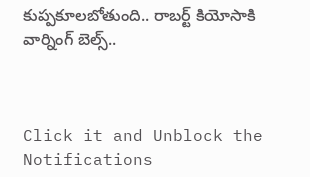కుప్పకూలబోతుంది.. రాబర్ట్ కియోసాకి వార్నింగ్ బెల్స్..



Click it and Unblock the Notifications